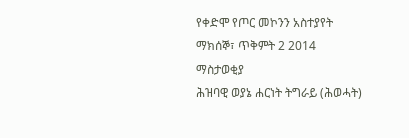የቀድሞ የጦር መኮንን አስተያየት
ማክሰኞ፣ ጥቅምት 2 2014
ማስታወቂያ
ሕዝባዊ ወያኔ ሐርነት ትግራይ (ሕወሓት)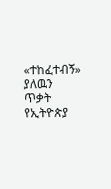«ተከፈተብኝ» ያለዉን ጥቃት የኢትዮጵያ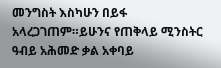መንግስት እስካሁን በይፋ አላረጋገጠም።ይሁንና የጠቅላይ ሚንስትር ዓብይ አሕመድ ቃል አቀባይ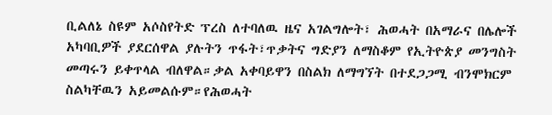ቢልለኔ ስዩም አሶስየትድ ፕረስ ለተባለዉ ዜና አገልግሎት፣ ሕወሓት በአማራና በሌሎች አካባቢዎች ያደርሰዋል ያሉትን ጥፋት፣ጥቃትና ግድያን ለማስቆም የኢትዮጵያ መንግስት መጣሩን ይቀጥላል ብለዋል።ቃል አቀባይዋን በስልክ ለማግኘት በተደጋጋሚ ብንሞክርም ስልካቸዉን አይመልሱም።የሕወሓት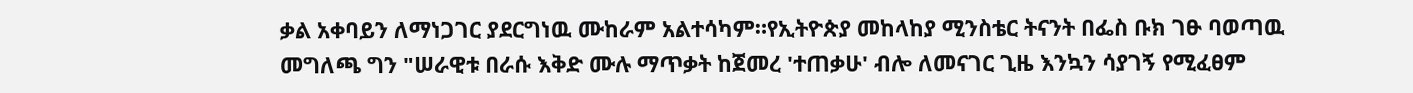ቃል አቀባይን ለማነጋገር ያደርግነዉ ሙከራም አልተሳካም።የኢትዮጵያ መከላከያ ሚንስቴር ትናንት በፌስ ቡክ ገፁ ባወጣዉ መግለጫ ግን "ሠራዊቱ በራሱ እቅድ ሙሉ ማጥቃት ከጀመረ 'ተጠቃሁ' ብሎ ለመናገር ጊዜ እንኳን ሳያገኝ የሚፈፀም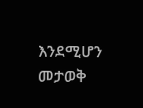እንደሚሆን መታወቅ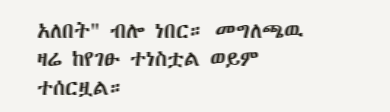አለበት" ብሎ ነበር። መግለጫዉ ዛሬ ከየገፁ ተነስቷል ወይም ተሰርዟል።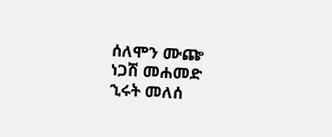ሰለሞን ሙጬ
ነጋሽ መሐመድ
ኂሩት መለሰ